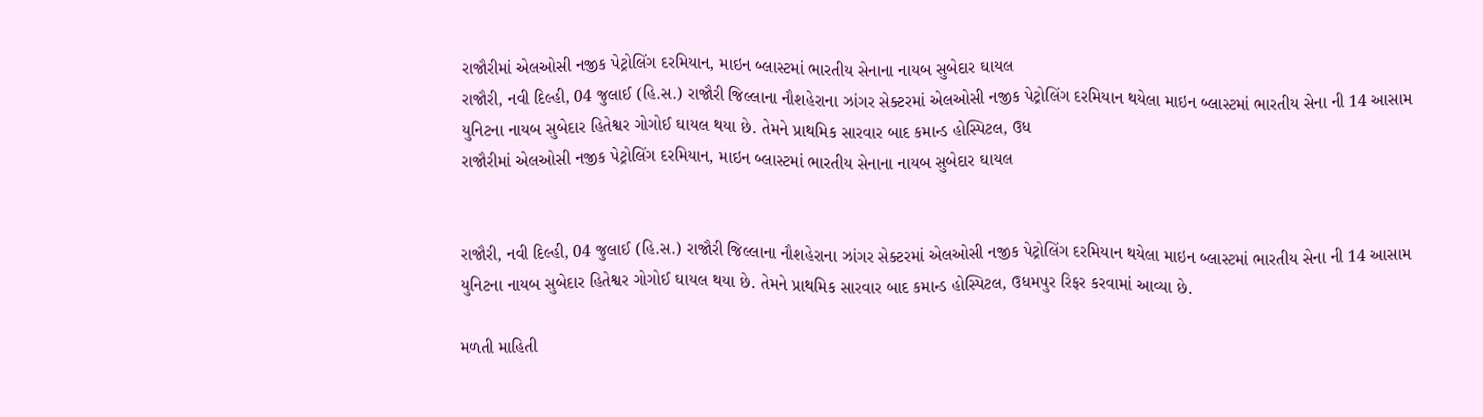રાજૌરીમાં એલઓસી નજીક પેટ્રોલિંગ દરમિયાન, માઇન બ્લાસ્ટમાં ભારતીય સેનાના નાયબ સુબેદાર ઘાયલ
રાજૌરી, નવી દિલ્હી, 04 જુલાઈ (હિ.સ.) રાજૌરી જિલ્લાના નૌશહેરાના ઝાંગર સેક્ટરમાં એલઓસી નજીક પેટ્રોલિંગ દરમિયાન થયેલા માઇન બ્લાસ્ટમાં ભારતીય સેના ની 14 આસામ યુનિટના નાયબ સુબેદાર હિતેશ્વર ગોગોઈ ઘાયલ થયા છે. તેમને પ્રાથમિક સારવાર બાદ કમાન્ડ હોસ્પિટલ, ઉધ
રાજૌરીમાં એલઓસી નજીક પેટ્રોલિંગ દરમિયાન, માઇન બ્લાસ્ટમાં ભારતીય સેનાના નાયબ સુબેદાર ઘાયલ


રાજૌરી, નવી દિલ્હી, 04 જુલાઈ (હિ.સ.) રાજૌરી જિલ્લાના નૌશહેરાના ઝાંગર સેક્ટરમાં એલઓસી નજીક પેટ્રોલિંગ દરમિયાન થયેલા માઇન બ્લાસ્ટમાં ભારતીય સેના ની 14 આસામ યુનિટના નાયબ સુબેદાર હિતેશ્વર ગોગોઈ ઘાયલ થયા છે. તેમને પ્રાથમિક સારવાર બાદ કમાન્ડ હોસ્પિટલ, ઉધમપુર રિફર કરવામાં આવ્યા છે.

મળતી માહિતી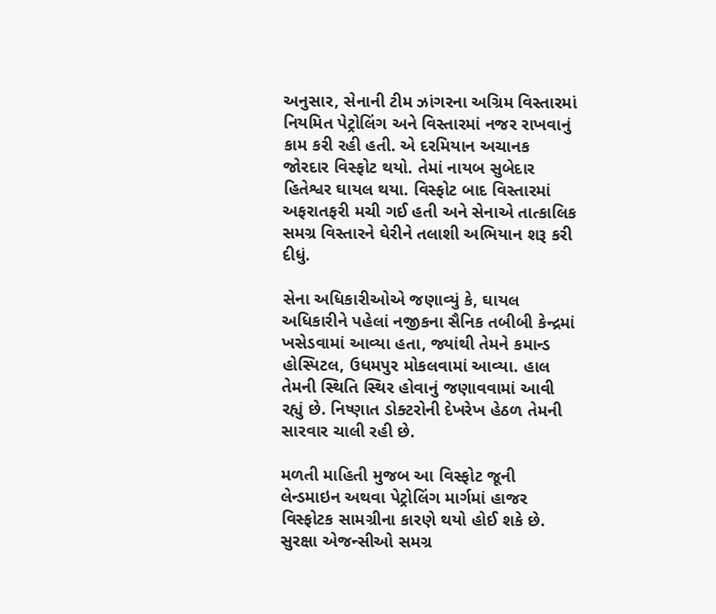અનુસાર, સેનાની ટીમ ઝાંગરના અગ્રિમ વિસ્તારમાં નિયમિત પેટ્રોલિંગ અને વિસ્તારમાં નજર રાખવાનું કામ કરી રહી હતી. એ દરમિયાન અચાનક જોરદાર વિસ્ફોટ થયો. તેમાં નાયબ સુબેદાર હિતેશ્વર ઘાયલ થયા. વિસ્ફોટ બાદ વિસ્તારમાં અફરાતફરી મચી ગઈ હતી અને સેનાએ તાત્કાલિક સમગ્ર વિસ્તારને ઘેરીને તલાશી અભિયાન શરૂ કરી દીધું.

સેના અધિકારીઓએ જણાવ્યું કે, ઘાયલ અધિકારીને પહેલાં નજીકના સૈનિક તબીબી કેન્દ્રમાં ખસેડવામાં આવ્યા હતા, જ્યાંથી તેમને કમાન્ડ હોસ્પિટલ, ઉધમપુર મોકલવામાં આવ્યા. હાલ તેમની સ્થિતિ સ્થિર હોવાનું જણાવવામાં આવી રહ્યું છે. નિષ્ણાત ડોક્ટરોની દેખરેખ હેઠળ તેમની સારવાર ચાલી રહી છે.

મળતી માહિતી મુજબ આ વિસ્ફોટ જૂની લેન્ડમાઇન અથવા પેટ્રોલિંગ માર્ગમાં હાજર વિસ્ફોટક સામગ્રીના કારણે થયો હોઈ શકે છે. સુરક્ષા એજન્સીઓ સમગ્ર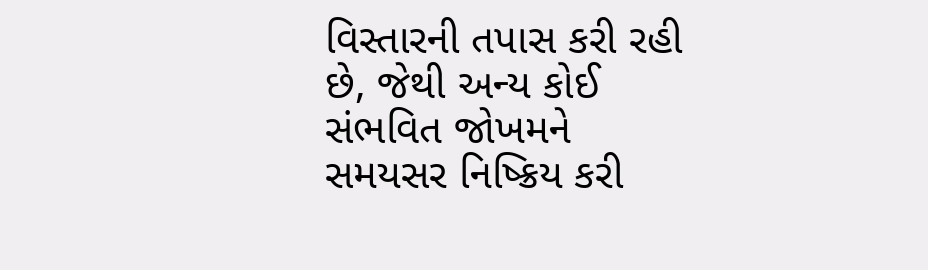વિસ્તારની તપાસ કરી રહી છે, જેથી અન્ય કોઈ સંભવિત જોખમને સમયસર નિષ્ક્રિય કરી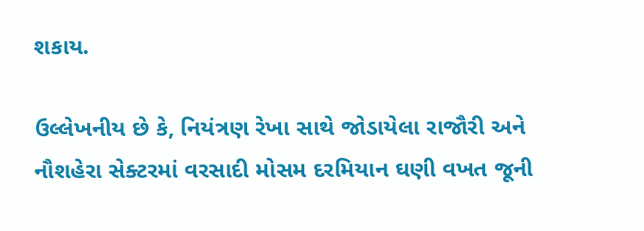શકાય.

ઉલ્લેખનીય છે કે, નિયંત્રણ રેખા સાથે જોડાયેલા રાજૌરી અને નૌશહેરા સેક્ટરમાં વરસાદી મોસમ દરમિયાન ઘણી વખત જૂની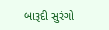બારૂદી સુરંગો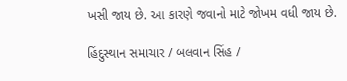ખસી જાય છે. આ કારણે જવાનો માટે જોખમ વધી જાય છે.

હિંદુસ્થાન સમાચાર / બલવાન સિંહ /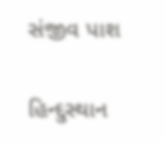સંજીવ પાશ

હિન્દુસ્થાન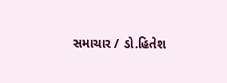સમાચાર / ડો.હિતેશ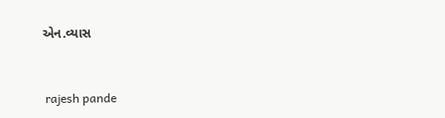એન.વ્યાસ


 rajesh pande